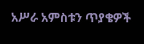አሥራ አምስቱን ጥያቄዎች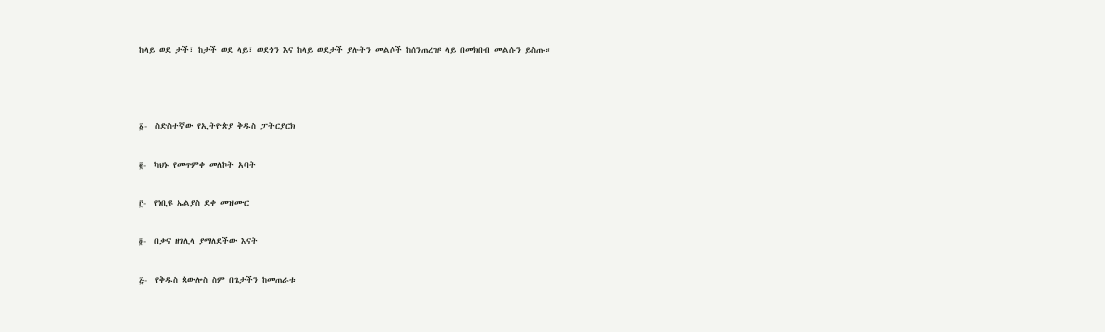ከላይ ወደ ታች፣ ከታች ወደ ላይ፣ ወደጎን እና ከላይ ወደታች ያሉትን መልሶች ከሰንጠረዡ ላይ በመክበብ መልሱን ይስጡ።



፩-  ስድስተኛው የኢትዮጵያ ቅዱስ ፓትርያርክ

፪-  ካህኑ የመጥምቀ መለኮት አባት

፫-  የነቢዩ ኤልያስ ደቀ መዝሙር

፬-  በቃና ዘገሊላ ያማለደችው እናት

፭-  የቅዱስ ጳውሎስ ስም በጌታችን ከመጠራቱ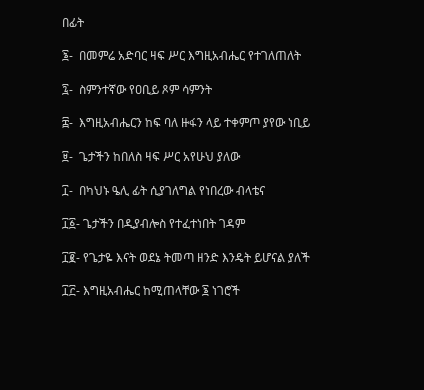በፊት

፮-  በመምሬ አድባር ዛፍ ሥር እግዚአብሔር የተገለጠለት

፯-  ስምንተኛው የዐቢይ ጾም ሳምንት

፰-  እግዚአብሔርን ከፍ ባለ ዙፋን ላይ ተቀምጦ ያየው ነቢይ

፱-  ጌታችን ከበለስ ዛፍ ሥር አየሁህ ያለው

፲-  በካህኑ ዔሊ ፊት ሲያገለግል የነበረው ብላቴና

፲፩- ጌታችን በዲያብሎስ የተፈተነበት ገዳም

፲፪- የጌታዬ እናት ወደኔ ትመጣ ዘንድ እንዴት ይሆናል ያለች

፲፫- እግዚአብሔር ከሚጠላቸው ፮ ነገሮች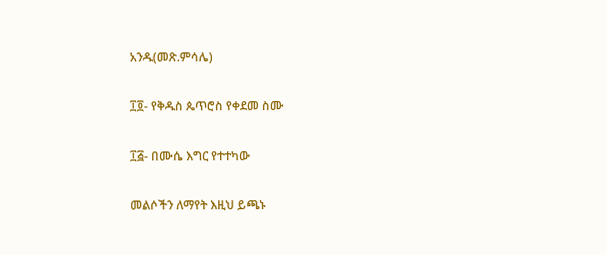አንዱ(መጽ.ምሳሌ)

፲፬- የቅዱስ ጴጥሮስ የቀደመ ስሙ

፲፭- በሙሴ እግር የተተካው

መልሶችን ለማየት እዚህ ይጫኑ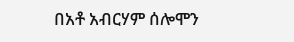በአቶ አብርሃም ሰሎሞን